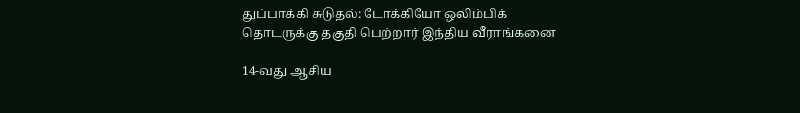துப்பாக்கி சுடுதல்: டோக்கியோ ஒலிம்பிக் தொடருக்கு தகுதி பெற்றார் இந்திய வீராங்கனை

14-வது ஆசிய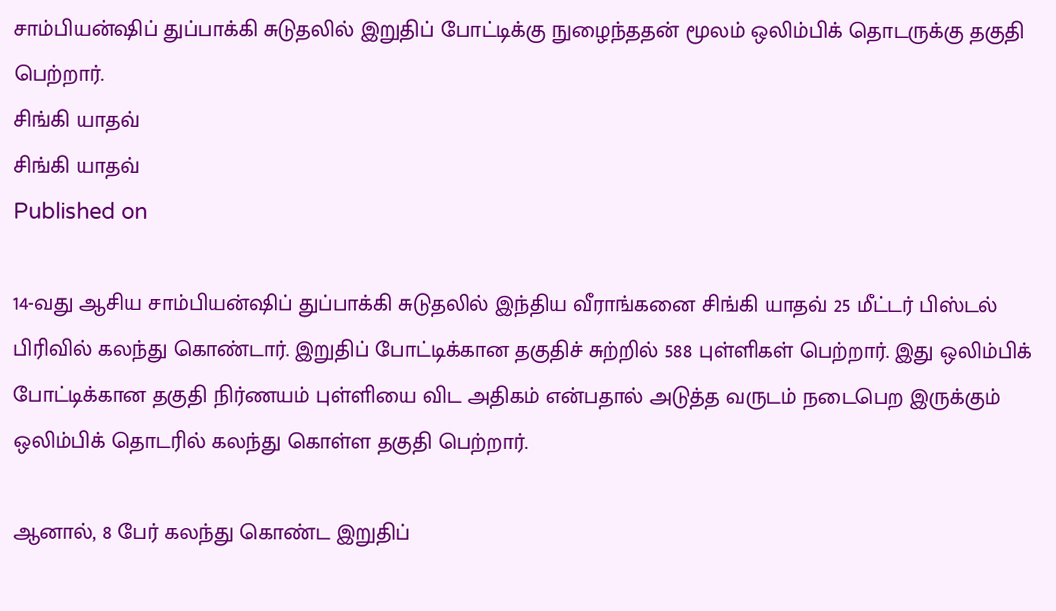சாம்பியன்ஷிப் துப்பாக்கி சுடுதலில் இறுதிப் போட்டிக்கு நுழைந்ததன் மூலம் ஒலிம்பிக் தொடருக்கு தகுதி பெற்றார்.
சிங்கி யாதவ்
சிங்கி யாதவ்
Published on

14-வது ஆசிய சாம்பியன்ஷிப் துப்பாக்கி சுடுதலில் இந்திய வீராங்கனை சிங்கி யாதவ் 25 மீட்டர் பிஸ்டல் பிரிவில் கலந்து கொண்டார். இறுதிப் போட்டிக்கான தகுதிச் சுற்றில் 588 புள்ளிகள் பெற்றார். இது ஒலிம்பிக் போட்டிக்கான தகுதி நிர்ணயம் புள்ளியை விட அதிகம் என்பதால் அடுத்த வருடம் நடைபெற இருக்கும் ஒலிம்பிக் தொடரில் கலந்து கொள்ள தகுதி பெற்றார்.

ஆனால், 8 பேர் கலந்து கொண்ட இறுதிப்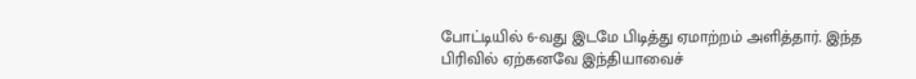போட்டியில் 6-வது இடமே பிடித்து ஏமாற்றம் அளித்தார். இந்த பிரிவில் ஏற்கனவே இந்தியாவைச்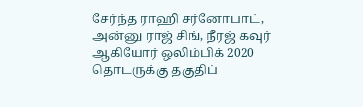சேர்ந்த ராஹி சர்னோபாட், அன்னு ராஜ் சிங், நீரஜ் கவுர் ஆகியோர் ஒலிம்பிக் 2020 தொடருக்கு தகுதிப்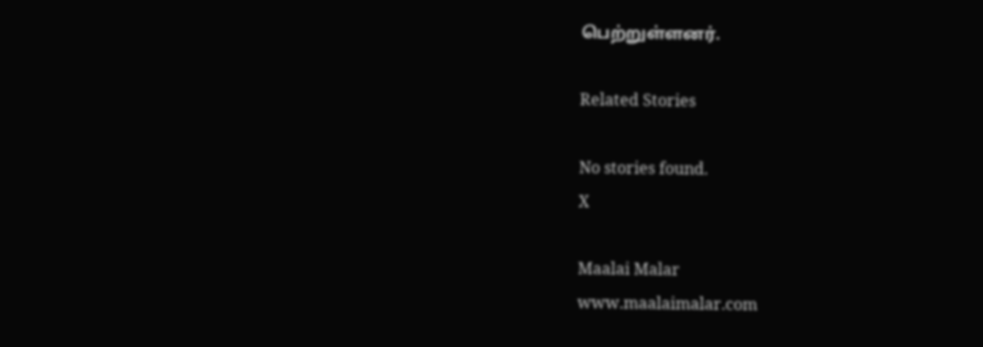பெற்றுள்ளனர்.

Related Stories

No stories found.
X

Maalai Malar
www.maalaimalar.com